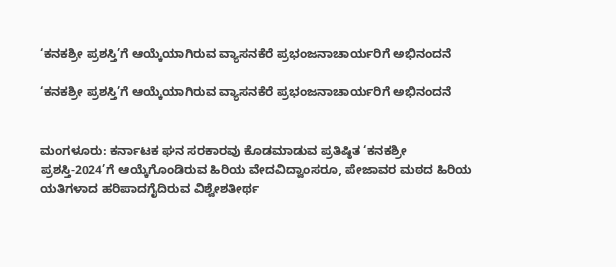‘ಕನಕಶ್ರೀ ಪ್ರಶಸ್ತಿ’ಗೆ ಆಯ್ಕೆಯಾಗಿರುವ ವ್ಯಾಸನಕೆರೆ ಪ್ರಭಂಜನಾಚಾರ್ಯರಿಗೆ ಅಭಿನಂದನೆ

‘ಕನಕಶ್ರೀ ಪ್ರಶಸ್ತಿ’ಗೆ ಆಯ್ಕೆಯಾಗಿರುವ ವ್ಯಾಸನಕೆರೆ ಪ್ರಭಂಜನಾಚಾರ್ಯರಿಗೆ ಅಭಿನಂದನೆ


ಮಂಗಳೂರು: ಕರ್ನಾಟಕ ಘನ ಸರಕಾರವು ಕೊಡಮಾಡುವ ಪ್ರತಿಷ್ಠಿತ ‘ಕನಕಶ್ರೀ ಪ್ರಶಸ್ತಿ-2024’ಗೆ ಆಯ್ಕೆಗೊಂಡಿರುವ ಹಿರಿಯ ವೇದವಿದ್ವಾಂಸರೂ, ಪೇಜಾವರ ಮಠದ ಹಿರಿಯ ಯತಿಗಳಾದ ಹರಿಪಾದಗೈದಿರುವ ವಿಶ್ವೇಶತೀರ್ಥ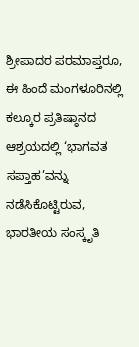ಶ್ರೀಪಾದರ ಪರಮಾಪ್ತರೂ, ಈ ಹಿಂದೆ ಮಂಗಳೂರಿನಲ್ಲಿ ಕಲ್ಕೂರ ಪ್ರತಿಷ್ಠಾನದ ಆಶ್ರಯದಲ್ಲಿ ‘ಭಾಗವತ ಸಪ್ತಾಹ’ವನ್ನು ನಡೆಸಿಕೊಟ್ಟಿರುವ, ಭಾರತೀಯ ಸಂಸ್ಕೃತಿ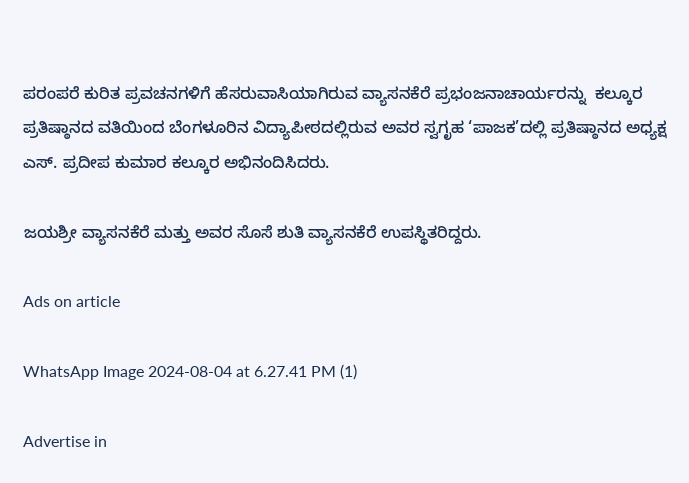ಪರಂಪರೆ ಕುರಿತ ಪ್ರವಚನಗಳಿಗೆ ಹೆಸರುವಾಸಿಯಾಗಿರುವ ವ್ಯಾಸನಕೆರೆ ಪ್ರಭಂಜನಾಚಾರ್ಯರನ್ನು  ಕಲ್ಕೂರ ಪ್ರತಿಷ್ಠಾನದ ವತಿಯಿಂದ ಬೆಂಗಳೂರಿನ ವಿದ್ಯಾಪೀಠದಲ್ಲಿರುವ ಅವರ ಸ್ವಗೃಹ ‘ಪಾಜಕ’ದಲ್ಲಿ ಪ್ರತಿಷ್ಠಾನದ ಅಧ್ಯಕ್ಷ ಎಸ್. ಪ್ರದೀಪ ಕುಮಾರ ಕಲ್ಕೂರ ಅಭಿನಂದಿಸಿದರು.

ಜಯಶ್ರೀ ವ್ಯಾಸನಕೆರೆ ಮತ್ತು ಅವರ ಸೊಸೆ ಶುತಿ ವ್ಯಾಸನಕೆರೆ ಉಪಸ್ಥಿತರಿದ್ದರು.

Ads on article

WhatsApp Image 2024-08-04 at 6.27.41 PM (1)

Advertise in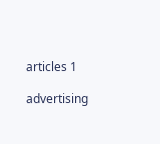articles 1

advertising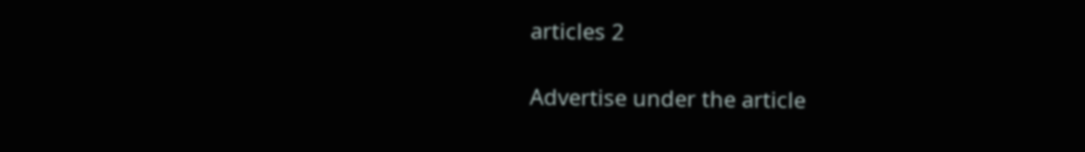articles 2

Advertise under the article